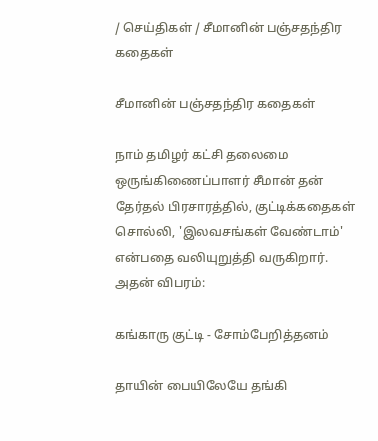/ செய்திகள் / சீமானின் பஞ்சதந்திர கதைகள்

சீமானின் பஞ்சதந்திர கதைகள்

நாம் தமிழர் கட்சி தலைமை ஒருங்கிணைப்பாளர் சீமான் தன் தேர்தல் பிரசாரத்தில், குட்டிக்கதைகள் சொல்லி, 'இலவசங்கள் வேண்டாம்' என்பதை வலியுறுத்தி வருகிறார். அதன் விபரம்:

கங்காரு குட்டி - சோம்பேறித்தனம்

தாயின் பையிலேயே தங்கி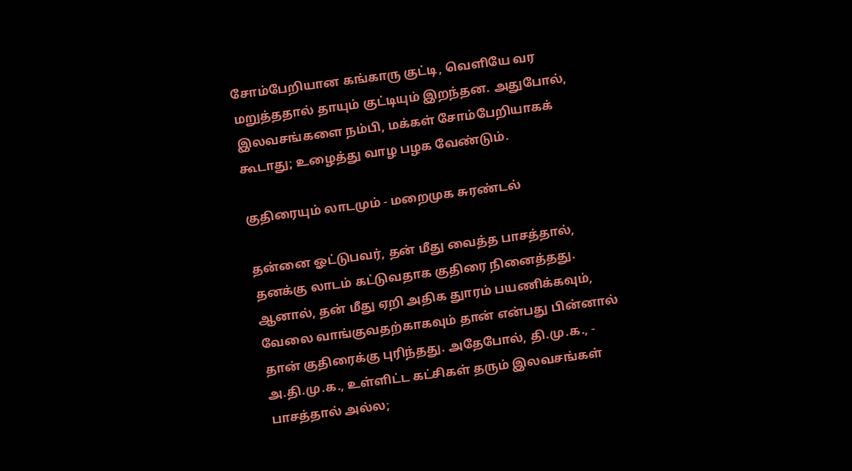சோம்பேறியான கங்காரு குட்டி, வெளியே வர மறுத்ததால் தாயும் குட்டியும் இறந்தன. அதுபோல், இலவசங்களை நம்பி, மக்கள் சோம்பேறியாகக் கூடாது; உழைத்து வாழ பழக வேண்டும்.

குதிரையும் லாடமும் - மறைமுக சுரண்டல்

தன்னை ஓட்டுபவர், தன் மீது வைத்த பாசத்தால், தனக்கு லாடம் கட்டுவதாக குதிரை நினைத்தது. ஆனால், தன் மீது ஏறி அதிக துாரம் பயணிக்கவும், வேலை வாங்குவதற்காகவும் தான் என்பது பின்னால் தான் குதிரைக்கு புரிந்தது. அதேபோல், தி.மு.க., - அ.தி.மு.க., உள்ளிட்ட கட்சிகள் தரும் இலவசங்கள் பாசத்தால் அல்ல;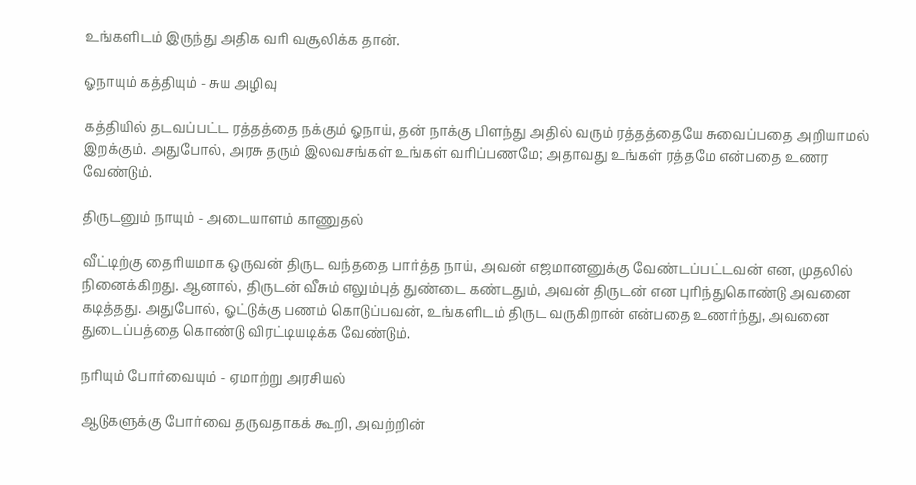உங்களிடம் இருந்து அதிக வரி வசூலிக்க தான்.

ஓநாயும் கத்தியும் - சுய அழிவு

கத்தியில் தடவப்பட்ட ரத்தத்தை நக்கும் ஓநாய், தன் நாக்கு பிளந்து அதில் வரும் ரத்தத்தையே சுவைப்பதை அறியாமல் இறக்கும். அதுபோல், அரசு தரும் இலவசங்கள் உங்கள் வரிப்பணமே; அதாவது உங்கள் ரத்தமே என்பதை உணர வேண்டும்.

திருடனும் நாயும் - அடையாளம் காணுதல்

வீட்டிற்கு தைரியமாக ஒருவன் திருட வந்ததை பார்த்த நாய், அவன் எஜமானனுக்கு வேண்டப்பட்டவன் என, முதலில் நினைக்கிறது. ஆனால், திருடன் வீசும் எலும்புத் துண்டை கண்டதும், அவன் திருடன் என புரிந்துகொண்டு அவனை கடித்தது. அதுபோல், ஓட்டுக்கு பணம் கொடுப்பவன், உங்களிடம் திருட வருகிறான் என்பதை உணர்ந்து, அவனை துடைப்பத்தை கொண்டு விரட்டியடிக்க வேண்டும்.

நரியும் போர்வையும் - ஏமாற்று அரசியல்

ஆடுகளுக்கு போர்வை தருவதாகக் கூறி, அவற்றின்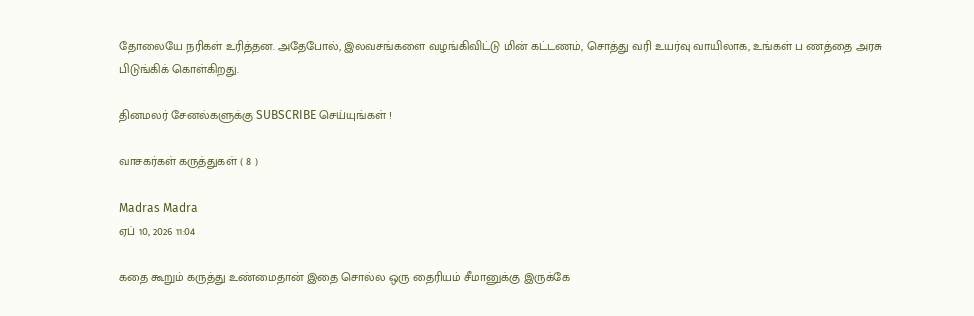தோலையே நரிகள் உரித்தன. அதேபோல், இலவசங்களை வழங்கிவிட்டு மின் கட்டணம், சொத்து வரி உயர்வு வாயிலாக, உங்கள் ப ணத்தை அரசு பிடுங்கிக் கொள்கிறது.

தினமலர் சேனல்களுக்கு SUBSCRIBE செய்யுங்கள் !

வாசகர்கள் கருத்துகள் ( 8 )

Madras Madra
ஏப் 10, 2026 11:04

கதை கூறும் கருத்து உண்மைதான் இதை சொல்ல ஒரு தைரியம் சீமானுக்கு இருக்கே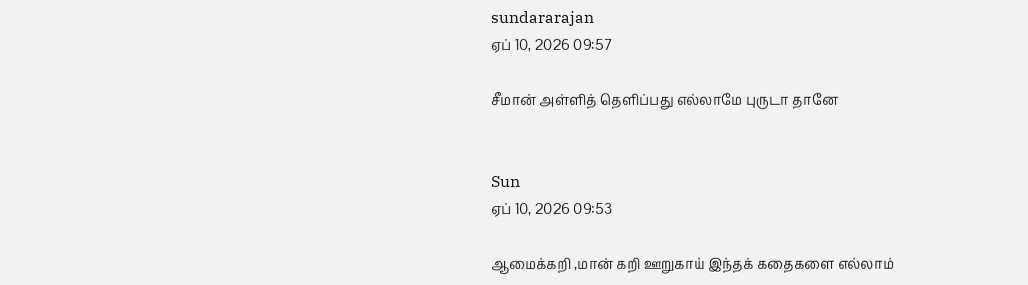sundararajan
ஏப் 10, 2026 09:57

சீமான் அள்ளித் தெளிப்பது எல்லாமே புருடா தானே


Sun
ஏப் 10, 2026 09:53

ஆமைக்கறி ,மான் கறி ஊறுகாய் இந்தக் கதைகளை எல்லாம்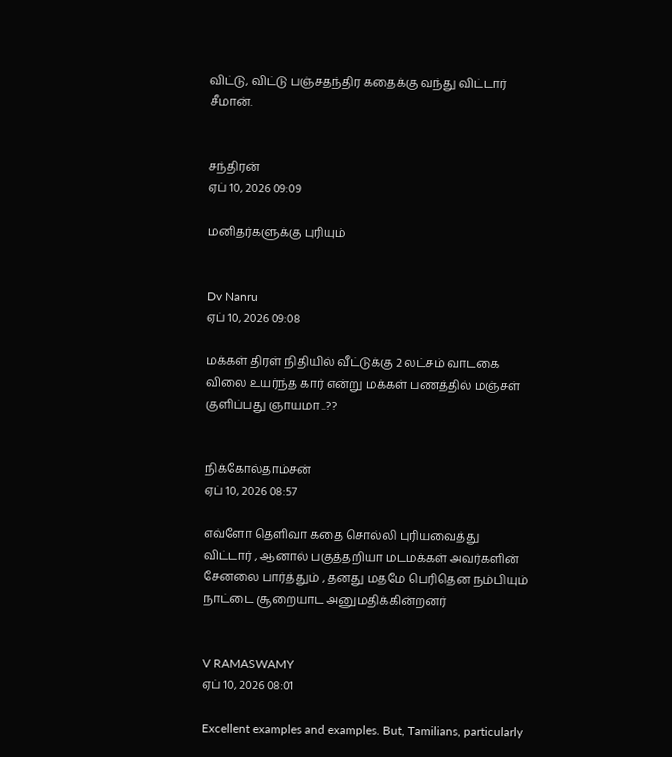விட்டு, விட்டு பஞ்சதந்திர கதைக்கு வந்து விட்டார் சீமான்.


சந்திரன்
ஏப் 10, 2026 09:09

மனிதர்களுக்கு புரியும்


Dv Nanru
ஏப் 10, 2026 09:08

மக்கள் திரள் நிதியில் வீட்டுக்கு 2 லட்சம் வாடகை விலை உயர்ந்த கார் என்று மக்கள் பணத்தில் மஞ்சள் குளிப்பது ஞாயமா ..??


நிக்கோல்தாம்சன்
ஏப் 10, 2026 08:57

எவ்ளோ தெளிவா கதை சொல்லி புரியவைத்து விட்டார் , ஆனால் பகுத்தறியா மடமக்கள் அவர்களின் சேனலை பார்த்தும் , தனது மதமே பெரிதென நம்பியும் நாட்டை சூறையாட அனுமதிக்கின்றனர்


V RAMASWAMY
ஏப் 10, 2026 08:01

Excellent examples and examples. But, Tamilians, particularly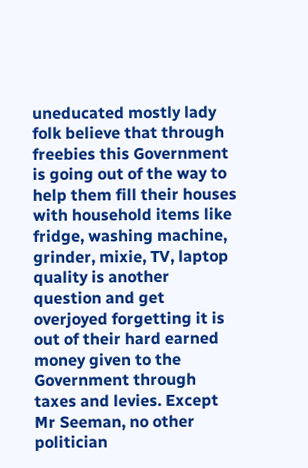uneducated mostly lady folk believe that through freebies this Government is going out of the way to help them fill their houses with household items like fridge, washing machine, grinder, mixie, TV, laptop quality is another question and get overjoyed forgetting it is out of their hard earned money given to the Government through taxes and levies. Except Mr Seeman, no other politician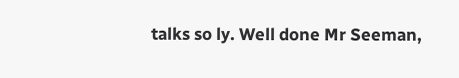talks so ly. Well done Mr Seeman,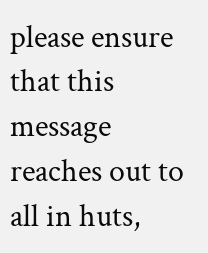please ensure that this message reaches out to all in huts,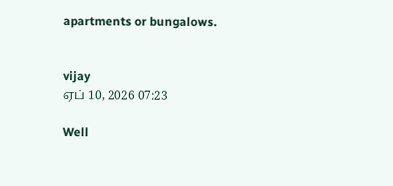apartments or bungalows.


vijay
ஏப் 10, 2026 07:23

Well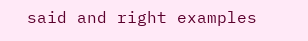said and right examples